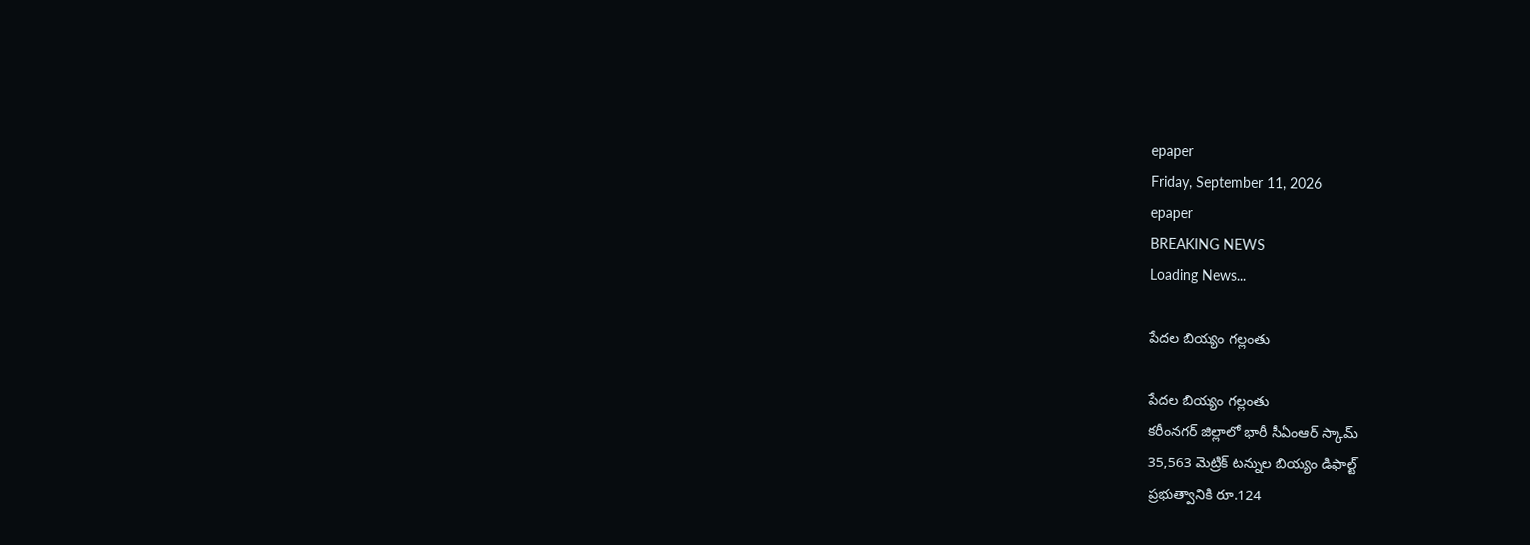epaper
Friday, September 11, 2026
epaper
BREAKING NEWS
Loading News...

పేదల బియ్యం గల్లంతు

పేదల బియ్యం గల్లంతు
కరీంనగర్ జిల్లాలో భారీ సీఏంఆర్ స్కామ్
35,563 మెట్రిక్ టన్నుల బియ్యం డిఫాల్ట్
ప్రభుత్వానికి రూ.124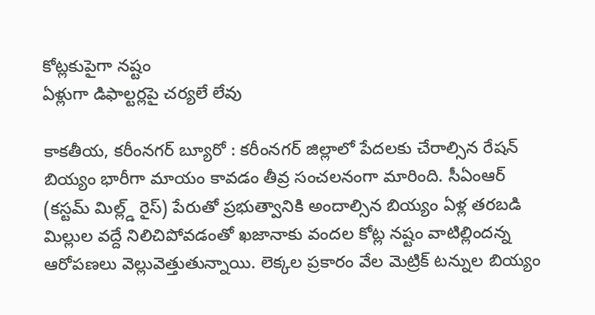కోట్లకుపైగా నష్టం
ఏళ్లుగా డిఫాల్టర్లపై చర్యలే లేవు

కాకతీయ, కరీంనగర్ బ్యూరో : కరీంనగర్ జిల్లాలో పేదలకు చేరాల్సిన రేషన్ బియ్యం భారీగా మాయం కావడం తీవ్ర సంచలనంగా మారింది. సీఏంఆర్ (కస్టమ్ మిల్ల్డ్ రైస్) పేరుతో ప్రభుత్వానికి అందాల్సిన బియ్యం ఏళ్ల తరబడి మిల్లుల వద్దే నిలిచిపోవడంతో ఖజానాకు వందల కోట్ల నష్టం వాటిల్లిందన్న ఆరోపణలు వెల్లువెత్తుతున్నాయి. లెక్కల ప్రకారం వేల మెట్రిక్ టన్నుల బియ్యం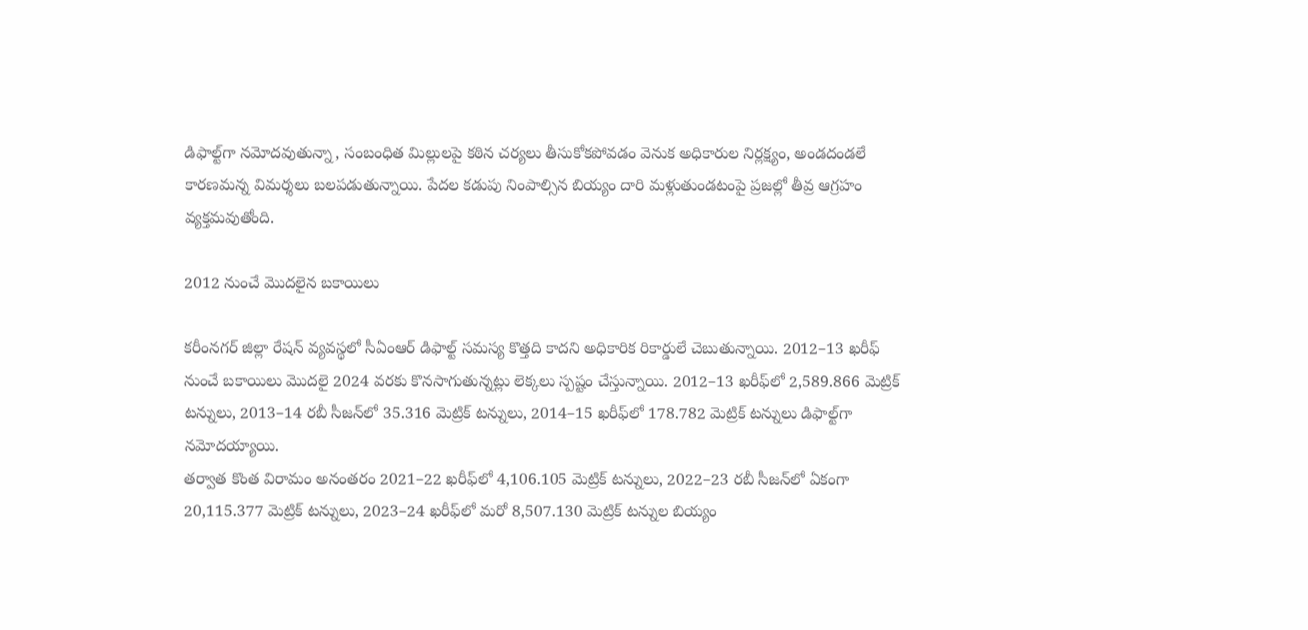డిఫాల్ట్‌గా నమోదవుతున్నా, సంబంధిత మిల్లులపై కఠిన చర్యలు తీసుకోకపోవడం వెనుక అధికారుల నిర్లక్ష్యం, అండదండలే కారణమన్న విమర్శలు బలపడుతున్నాయి. పేదల కడుపు నింపాల్సిన బియ్యం దారి మళ్లుతుండటంపై ప్రజల్లో తీవ్ర ఆగ్రహం వ్యక్తమవుతోంది.

2012 నుంచే మొదలైన బకాయిలు

కరీంనగర్ జిల్లా రేషన్ వ్యవస్థలో సీఏంఆర్ డిఫాల్ట్ సమస్య కొత్తది కాదని అధికారిక రికార్డులే చెబుతున్నాయి. 2012–13 ఖరీఫ్ నుంచే బకాయిలు మొదలై 2024 వరకు కొనసాగుతున్నట్లు లెక్కలు స్పష్టం చేస్తున్నాయి. 2012–13 ఖరీఫ్‌లో 2,589.866 మెట్రిక్ టన్నులు, 2013–14 రబీ సీజన్‌లో 35.316 మెట్రిక్ టన్నులు, 2014–15 ఖరీఫ్‌లో 178.782 మెట్రిక్ టన్నులు డిఫాల్ట్‌గా నమోదయ్యాయి.
తర్వాత కొంత విరామం అనంతరం 2021–22 ఖరీఫ్‌లో 4,106.105 మెట్రిక్ టన్నులు, 2022–23 రబీ సీజన్‌లో ఏకంగా 20,115.377 మెట్రిక్ టన్నులు, 2023–24 ఖరీఫ్‌లో మరో 8,507.130 మెట్రిక్ టన్నుల బియ్యం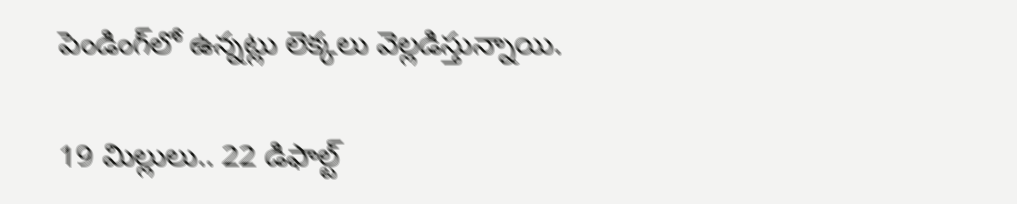పెండింగ్‌లో ఉన్నట్లు లెక్కలు వెల్లడిస్తున్నాయి.

19 మిల్లులు.. 22 డిఫాల్ట్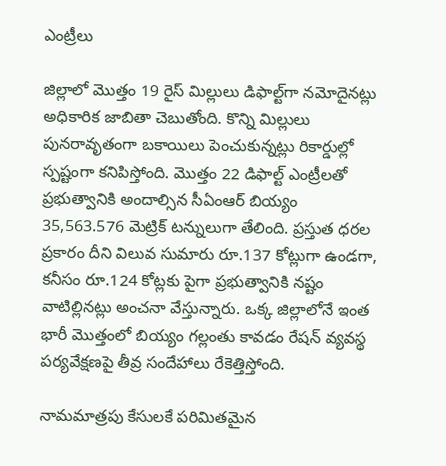ఎంట్రీలు

జిల్లాలో మొత్తం 19 రైస్ మిల్లులు డిఫాల్ట్‌గా నమోదైనట్లు అధికారిక జాబితా చెబుతోంది. కొన్ని మిల్లులు పునరావృతంగా బకాయిలు పెంచుకున్నట్లు రికార్డుల్లో స్పష్టంగా కనిపిస్తోంది. మొత్తం 22 డిఫాల్ట్ ఎంట్రీలతో ప్రభుత్వానికి అందాల్సిన సీఏంఆర్ బియ్యం 35,563.576 మెట్రిక్ టన్నులుగా తేలింది. ప్రస్తుత ధరల ప్రకారం దీని విలువ సుమారు రూ.137 కోట్లుగా ఉండగా, కనీసం రూ.124 కోట్లకు పైగా ప్రభుత్వానికి నష్టం వాటిల్లినట్లు అంచనా వేస్తున్నారు. ఒక్క జిల్లాలోనే ఇంత భారీ మొత్తంలో బియ్యం గల్లంతు కావడం రేషన్ వ్యవస్థ పర్యవేక్షణపై తీవ్ర సందేహాలు రేకెత్తిస్తోంది.

నామమాత్రపు కేసులకే పరిమితమైన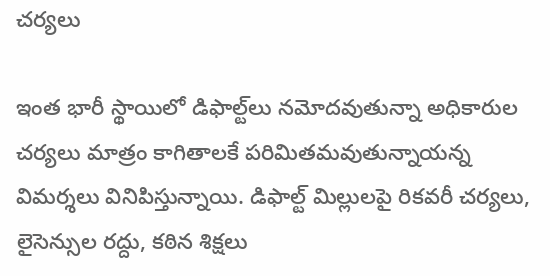చర్యలు

ఇంత భారీ స్థాయిలో డిఫాల్ట్‌లు నమోదవుతున్నా అధికారుల చర్యలు మాత్రం కాగితాలకే పరిమితమవుతున్నాయన్న విమర్శలు వినిపిస్తున్నాయి. డిఫాల్ట్ మిల్లులపై రికవరీ చర్యలు, లైసెన్సుల రద్దు, కఠిన శిక్షలు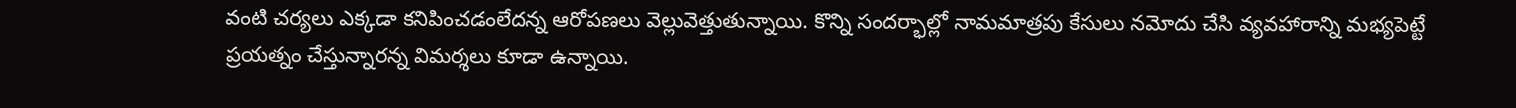వంటి చర్యలు ఎక్కడా కనిపించడంలేదన్న ఆరోపణలు వెల్లువెత్తుతున్నాయి. కొన్ని సందర్భాల్లో నామమాత్రపు కేసులు నమోదు చేసి వ్యవహారాన్ని మభ్యపెట్టే ప్రయత్నం చేస్తున్నారన్న విమర్శలు కూడా ఉన్నాయి.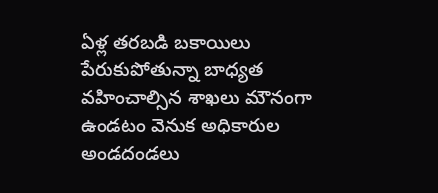ఏళ్ల తరబడి బకాయిలు పేరుకుపోతున్నా బాధ్యత వహించాల్సిన శాఖలు మౌనంగా ఉండటం వెనుక అధికారుల అండదండలు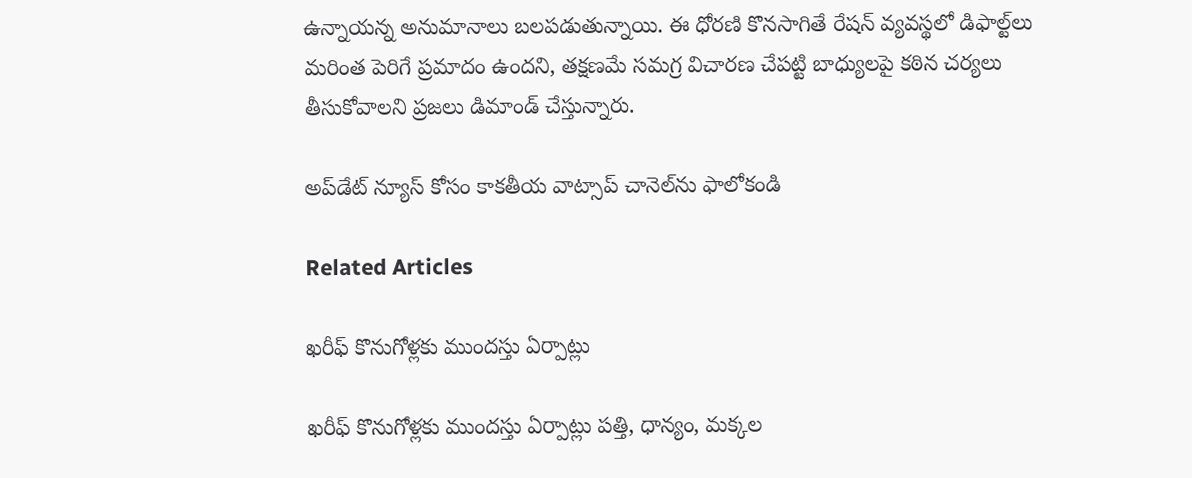ఉన్నాయన్న అనుమానాలు బలపడుతున్నాయి. ఈ ధోరణి కొనసాగితే రేషన్ వ్యవస్థలో డిఫాల్ట్‌లు మరింత పెరిగే ప్రమాదం ఉందని, తక్షణమే సమగ్ర విచారణ చేపట్టి బాధ్యులపై కఠిన చర్యలు తీసుకోవాలని ప్రజలు డిమాండ్ చేస్తున్నారు.

అప్‌డేట్ న్యూస్ కోసం కాక‌తీయ వాట్సాప్ చానెల్‌ను ఫాలోకండి

Related Articles

ఖరీఫ్‌ కొనుగోళ్లకు ముందస్తు ఏర్పాట్లు

ఖరీఫ్‌ కొనుగోళ్లకు ముందస్తు ఏర్పాట్లు పత్తి, ధాన్యం, మక్కల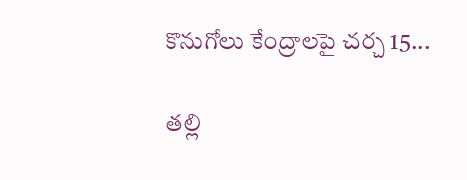కొనుగోలు కేంద్రాలపై చర్చ 15...

తల్లి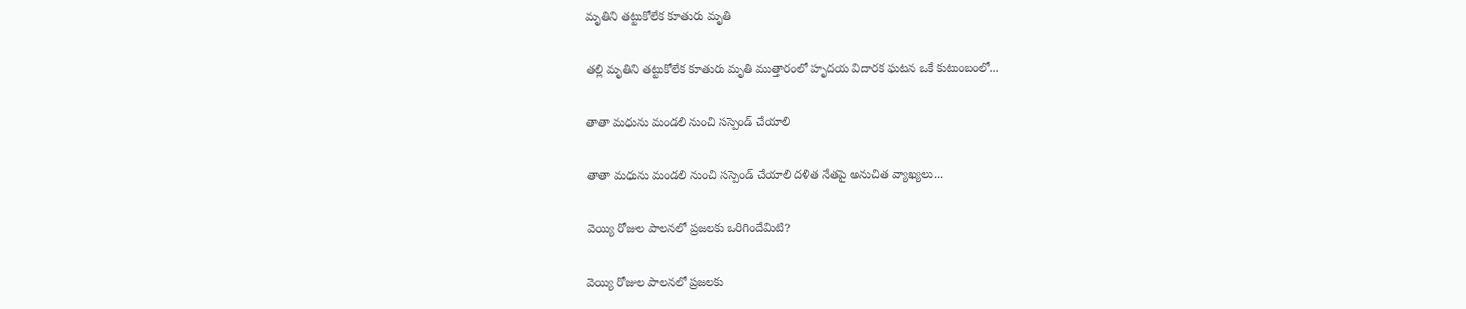మృతిని తట్టుకోలేక కూతురు మృతి

తల్లి మృతిని తట్టుకోలేక కూతురు మృతి ముత్తారంలో హృదయ విదారక ఘటన ఒకే కుటుంబంలో...

తాతా మధును మండలి నుంచి సస్పెండ్ చేయాలి

తాతా మధును మండలి నుంచి సస్పెండ్ చేయాలి దళిత నేతపై అనుచిత వ్యాఖ్యలు...

వెయ్యి రోజుల పాలనలో ప్రజలకు ఒరిగిందేమిటి?

వెయ్యి రోజుల పాలనలో ప్రజలకు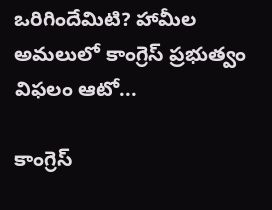ఒరిగిందేమిటి? హామీల అమలులో కాంగ్రెస్‌ ప్రభుత్వం విఫలం ఆటో...

కాంగ్రెస్‌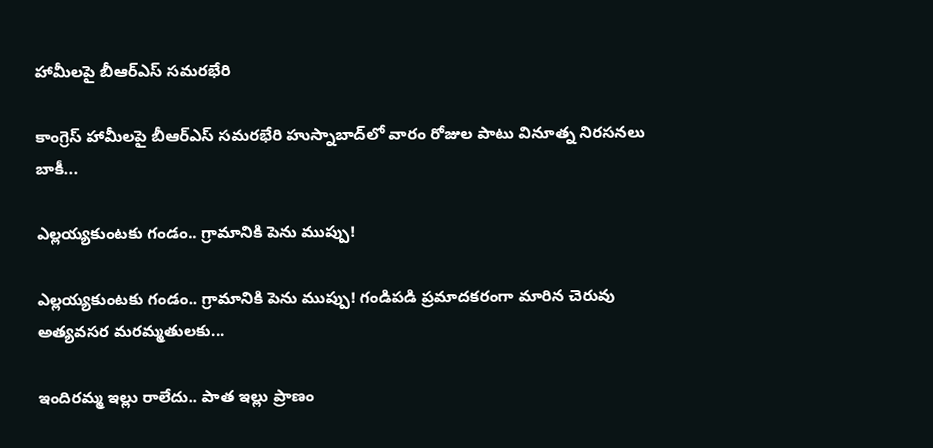హామీలపై బీఆర్‌ఎస్‌ సమరభేరి

కాంగ్రెస్‌ హామీలపై బీఆర్‌ఎస్‌ సమరభేరి హుస్నాబాద్‌లో వారం రోజుల పాటు వినూత్న నిరసనలు బాకీ...

ఎల్లయ్యకుంటకు గండం.. గ్రామానికి పెను ముప్పు!

ఎల్లయ్యకుంటకు గండం.. గ్రామానికి పెను ముప్పు! గండిపడి ప్రమాదకరంగా మారిన చెరువు అత్యవసర మరమ్మతులకు...

ఇందిరమ్మ ఇల్లు రాలేదు.. పాత ఇల్లు ప్రాణం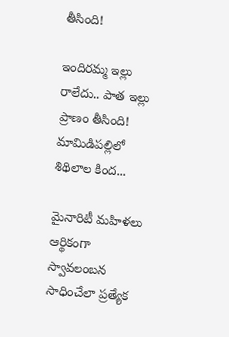తీసింది!

ఇందిరమ్మ ఇల్లు రాలేదు.. పాత ఇల్లు ప్రాణం తీసింది! మామిడిపల్లిలో శిథిలాల కింద...

మైనారిటీ మహిళలు ఆర్థికంగా స్వావలంబన సాధించేలా ప్రత్యేక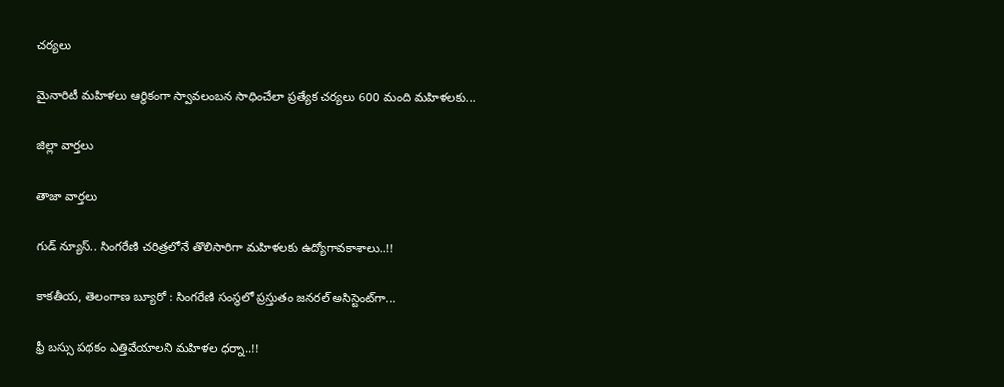చర్యలు

మైనారిటీ మహిళలు ఆర్థికంగా స్వావలంబన సాధించేలా ప్రత్యేక చర్యలు 600 మంది మహిళలకు...

జిల్లా వార్త‌లు

తాజా వార్త‌లు

గుడ్ న్యూస్.. సింగరేణి చరిత్రలోనే తొలిసారిగా మ‌హిళ‌ల‌కు ఉద్యోగావ‌కాశాలు..!!

కాక‌తీయ‌, తెలంగాణ బ్యూరో : సింగరేణి సంస్థలో ప్రస్తుతం జనరల్ అసిస్టెంట్‌గా...

ఫ్రీ బస్సు పథకం ఎత్తివేయాలని మహిళల ధర్నా..!!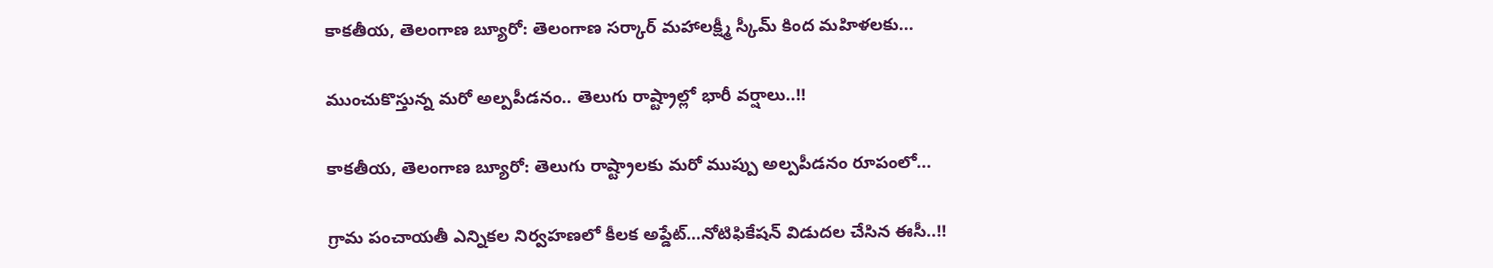కాకతీయ, తెలంగాణ బ్యూరో: తెలంగాణ సర్కార్ మహాలక్ష్మీ స్కీమ్ కింద మహిళలకు...

ముంచుకొస్తున్న మరో అల్పపీడనం.. తెలుగు రాష్ట్రాల్లో భారీ వర్షాలు..!!

కాకతీయ, తెలంగాణ బ్యూరో: తెలుగు రాష్ట్రాలకు మరో ముప్పు అల్పపీడనం రూపంలో...

గ్రామ పంచాయ‌తీ ఎన్నిక‌ల నిర్వ‌హ‌ణ‌లో కీల‌క అప్డేట్‌…నోటిఫికేషన్ విడుదల చేసిన ఈసీ..!!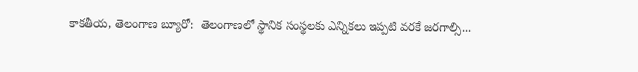కాకతీయ, తెలంగాణ బ్యూరో:  తెలంగాణలో స్థానిక సంస్థలకు ఎన్నికలు ఇప్పటి వరకే జరగాల్సి...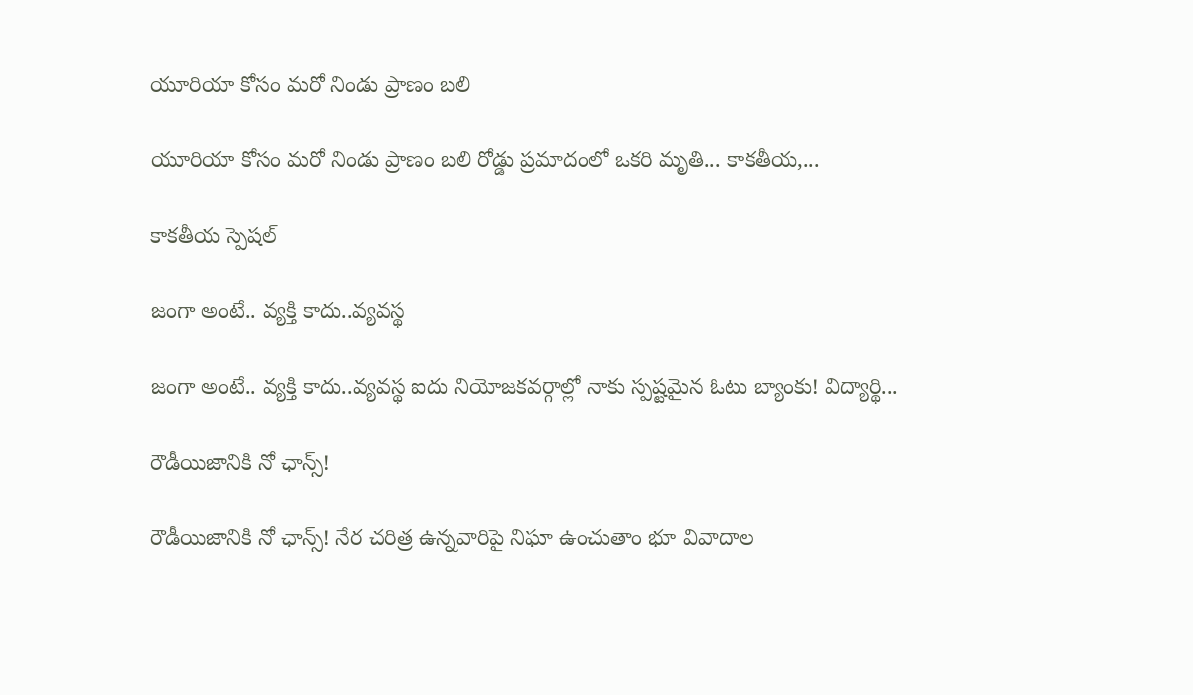యూరియా కోసం మరో నిండు ప్రాణం బలి

యూరియా కోసం మరో నిండు ప్రాణం బలి రోడ్డు ప్రమాదంలో ఒకరి మృతి... కాకతీయ,...

కాక‌తీయ స్పెష‌ల్‌

జంగా అంటే.. వ్య‌క్తి కాదు..వ్య‌వస్థ‌

జంగా అంటే.. వ్య‌క్తి కాదు..వ్య‌వస్థ‌ ఐదు నియోజ‌క‌వ‌ర్గాల్లో నాకు స్ప‌ష్ట‌మైన ఓటు బ్యాంకు! విద్యార్థి...

రౌడీయిజానికి నో ఛాన్స్‌!

రౌడీయిజానికి నో ఛాన్స్‌! నేర చరిత్ర ఉన్న‌వారిపై నిఘా ఉంచుతాం భూ వివాదాల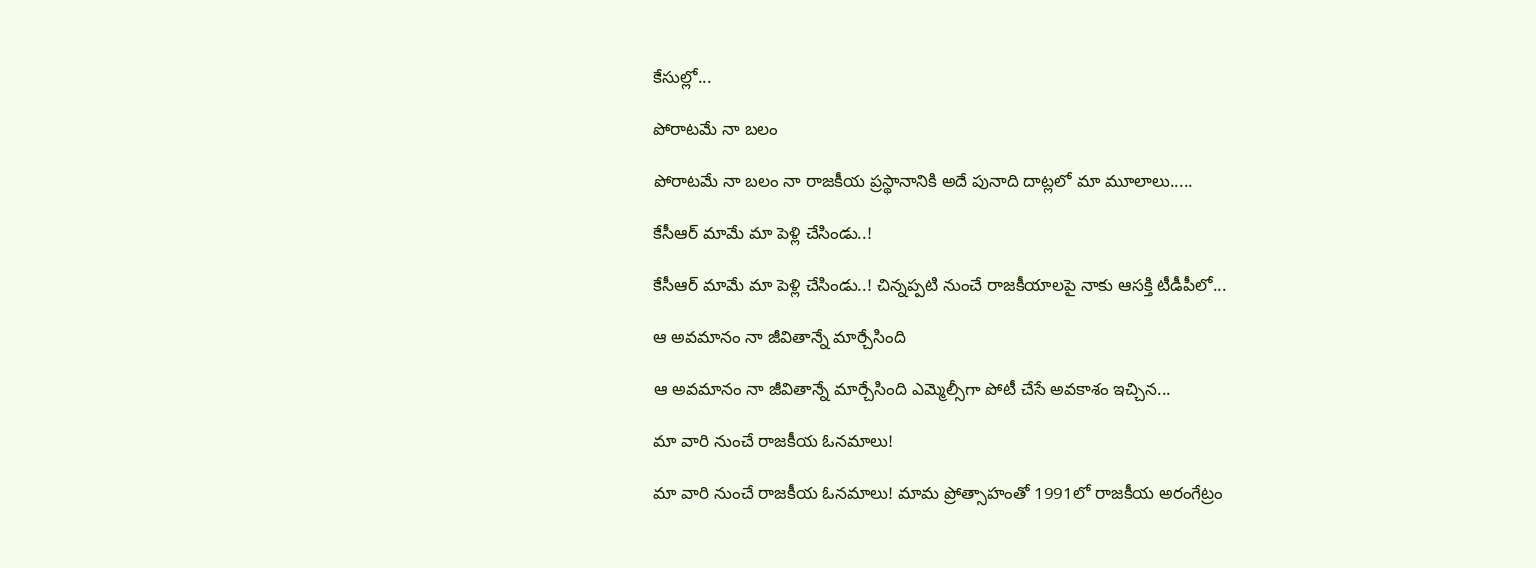కేసుల్లో...

పోరాటమే నా బలం

పోరాటమే నా బలం నా రాజకీయ ప్రస్థానానికి అదే పునాది దాట్లలో మా మూలాలు.....

కేసీఆర్‌ మామే మా పెళ్లి చేసిండు..!

కేసీఆర్‌ మామే మా పెళ్లి చేసిండు..! చిన్నప్ప‌టి నుంచే రాజకీయాలపై నాకు ఆసక్తి టీడీపీలో...

ఆ అవమానం నా జీవితాన్నే మార్చేసింది

ఆ అవమానం నా జీవితాన్నే మార్చేసింది ఎమ్మెల్సీగా పోటీ చేసే అవ‌కాశం ఇచ్చిన...

మా వారి నుంచే రాజకీయ ఓనమాలు!

మా వారి నుంచే రాజకీయ ఓనమాలు! మామ ప్రోత్సాహంతో 1991లో రాజకీయ అరంగేట్రం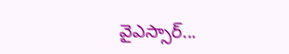వైఎస్సార్‌...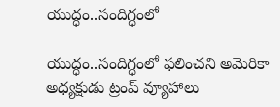యుద్ధం..సందిగ్ధంలో

యుద్ధం..సందిగ్ధంలో ఫ‌లించని అమెరికా అధ్య‌క్షుడు ట్రంప్ వ్యూహాలు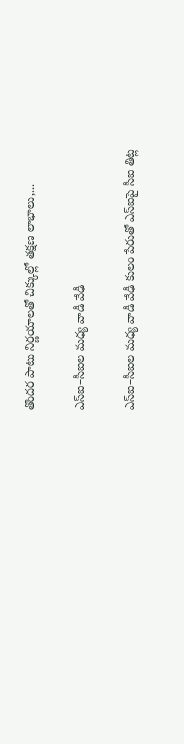తొంద‌ర పాటు నిర్ణ‌యాల‌తో చిక్కుల్లో తక్షణ లాభాలు,...

ఎస్ఐ–సీఐల మ‌ధ్య వాడీ వేఢీ

ఎస్ఐ–సీఐల మ‌ధ్య వాడీ వేఢీ కులం పేరుతో ఎస్ఐపై సీఐ తిట్ల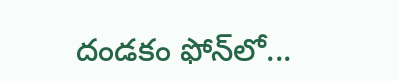దండ‌కం ఫోన్‌లో...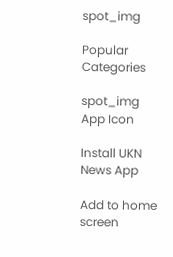spot_img

Popular Categories

spot_img
App Icon

Install UKN News App

Add to home screen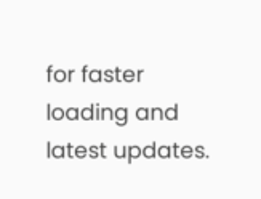for faster loading and latest updates.